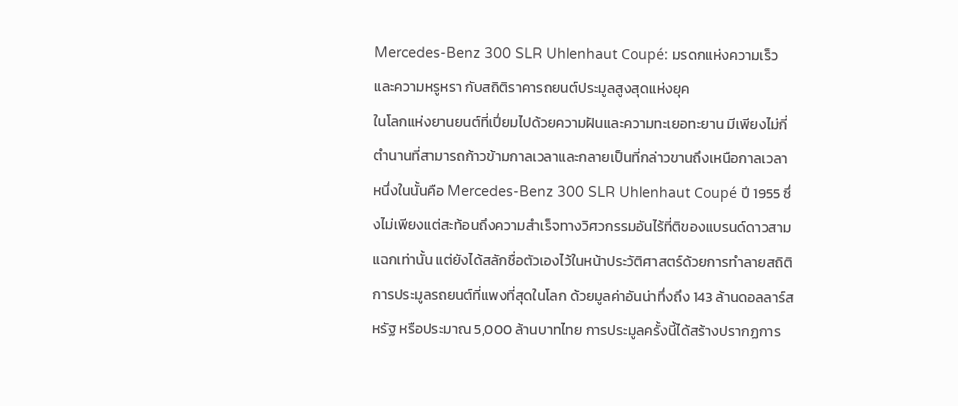Mercedes-Benz 300 SLR Uhlenhaut Coupé: มรดกแห่งความเร็วและความหรูหรา กับสถิติราคารถยนต์ประมูลสูงสุดแห่งยุค
ในโลกแห่งยานยนต์ที่เปี่ยมไปด้วยความฝันและความทะเยอทะยาน มีเพียงไม่กี่ตำนานที่สามารถก้าวข้ามกาลเวลาและกลายเป็นที่กล่าวขานถึงเหนือกาลเวลา หนึ่งในนั้นคือ Mercedes-Benz 300 SLR Uhlenhaut Coupé ปี 1955 ซึ่งไม่เพียงแต่สะท้อนถึงความสำเร็จทางวิศวกรรมอันไร้ที่ติของแบรนด์ดาวสามแฉกเท่านั้น แต่ยังได้สลักชื่อตัวเองไว้ในหน้าประวัติศาสตร์ด้วยการทำลายสถิติการประมูลรถยนต์ที่แพงที่สุดในโลก ด้วยมูลค่าอันน่าทึ่งถึง 143 ล้านดอลลาร์สหรัฐ หรือประมาณ 5,000 ล้านบาทไทย การประมูลครั้งนี้ได้สร้างปรากฏการ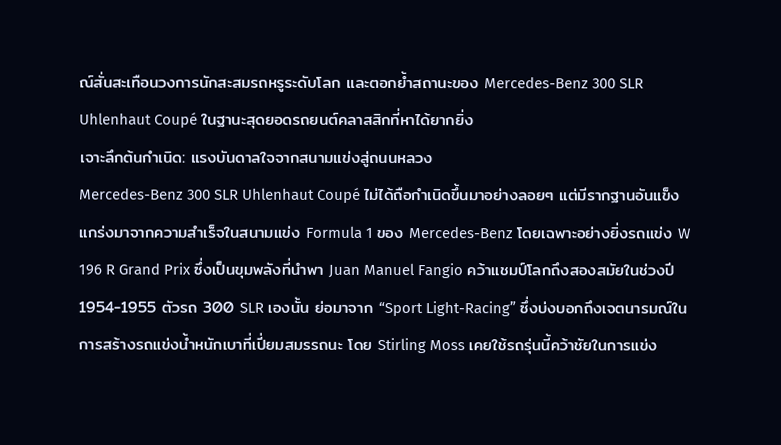ณ์สั่นสะเทือนวงการนักสะสมรถหรูระดับโลก และตอกย้ำสถานะของ Mercedes-Benz 300 SLR Uhlenhaut Coupé ในฐานะสุดยอดรถยนต์คลาสสิกที่หาได้ยากยิ่ง
เจาะลึกต้นกำเนิด: แรงบันดาลใจจากสนามแข่งสู่ถนนหลวง
Mercedes-Benz 300 SLR Uhlenhaut Coupé ไม่ได้ถือกำเนิดขึ้นมาอย่างลอยๆ แต่มีรากฐานอันแข็งแกร่งมาจากความสำเร็จในสนามแข่ง Formula 1 ของ Mercedes-Benz โดยเฉพาะอย่างยิ่งรถแข่ง W 196 R Grand Prix ซึ่งเป็นขุมพลังที่นำพา Juan Manuel Fangio คว้าแชมป์โลกถึงสองสมัยในช่วงปี 1954-1955 ตัวรถ 300 SLR เองนั้น ย่อมาจาก “Sport Light-Racing” ซึ่งบ่งบอกถึงเจตนารมณ์ในการสร้างรถแข่งน้ำหนักเบาที่เปี่ยมสมรรถนะ โดย Stirling Moss เคยใช้รถรุ่นนี้คว้าชัยในการแข่ง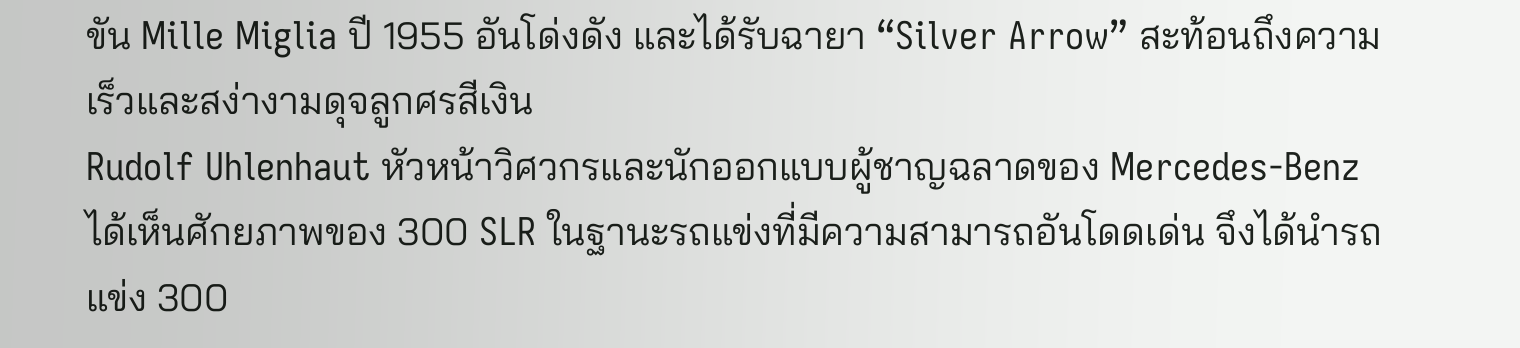ขัน Mille Miglia ปี 1955 อันโด่งดัง และได้รับฉายา “Silver Arrow” สะท้อนถึงความเร็วและสง่างามดุจลูกศรสีเงิน
Rudolf Uhlenhaut หัวหน้าวิศวกรและนักออกแบบผู้ชาญฉลาดของ Mercedes-Benz ได้เห็นศักยภาพของ 300 SLR ในฐานะรถแข่งที่มีความสามารถอันโดดเด่น จึงได้นำรถแข่ง 300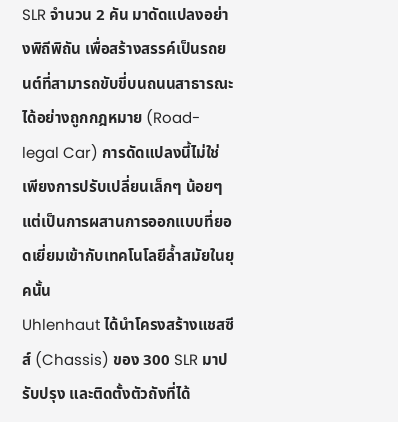SLR จำนวน 2 คัน มาดัดแปลงอย่างพิถีพิถัน เพื่อสร้างสรรค์เป็นรถยนต์ที่สามารถขับขี่บนถนนสาธารณะได้อย่างถูกกฎหมาย (Road-legal Car) การดัดแปลงนี้ไม่ใช่เพียงการปรับเปลี่ยนเล็กๆ น้อยๆ แต่เป็นการผสานการออกแบบที่ยอดเยี่ยมเข้ากับเทคโนโลยีล้ำสมัยในยุคนั้น
Uhlenhaut ได้นำโครงสร้างแชสซีส์ (Chassis) ของ 300 SLR มาปรับปรุง และติดตั้งตัวถังที่ได้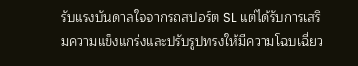รับแรงบันดาลใจจากรถสปอร์ต SL แต่ได้รับการเสริมความแข็งแกร่งและปรับรูปทรงให้มีความโฉบเฉี่ยว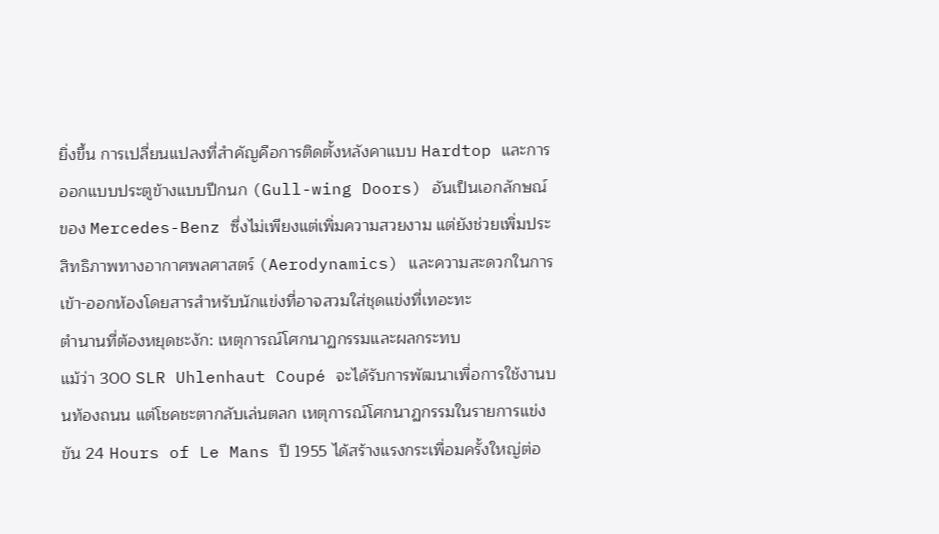ยิ่งขึ้น การเปลี่ยนแปลงที่สำคัญคือการติดตั้งหลังคาแบบ Hardtop และการออกแบบประตูข้างแบบปีกนก (Gull-wing Doors) อันเป็นเอกลักษณ์ของ Mercedes-Benz ซึ่งไม่เพียงแต่เพิ่มความสวยงาม แต่ยังช่วยเพิ่มประสิทธิภาพทางอากาศพลศาสตร์ (Aerodynamics) และความสะดวกในการเข้า-ออกห้องโดยสารสำหรับนักแข่งที่อาจสวมใส่ชุดแข่งที่เทอะทะ
ตำนานที่ต้องหยุดชะงัก: เหตุการณ์โศกนาฏกรรมและผลกระทบ
แม้ว่า 300 SLR Uhlenhaut Coupé จะได้รับการพัฒนาเพื่อการใช้งานบนท้องถนน แต่โชคชะตากลับเล่นตลก เหตุการณ์โศกนาฏกรรมในรายการแข่งขัน 24 Hours of Le Mans ปี 1955 ได้สร้างแรงกระเพื่อมครั้งใหญ่ต่อ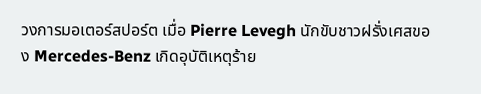วงการมอเตอร์สปอร์ต เมื่อ Pierre Levegh นักขับชาวฝรั่งเศสของ Mercedes-Benz เกิดอุบัติเหตุร้าย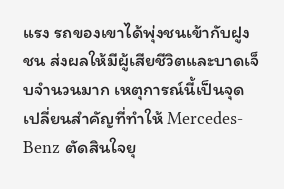แรง รถของเขาได้พุ่งชนเข้ากับฝูงชน ส่งผลให้มีผู้เสียชีวิตและบาดเจ็บจำนวนมาก เหตุการณ์นี้เป็นจุดเปลี่ยนสำคัญที่ทำให้ Mercedes-Benz ตัดสินใจยุ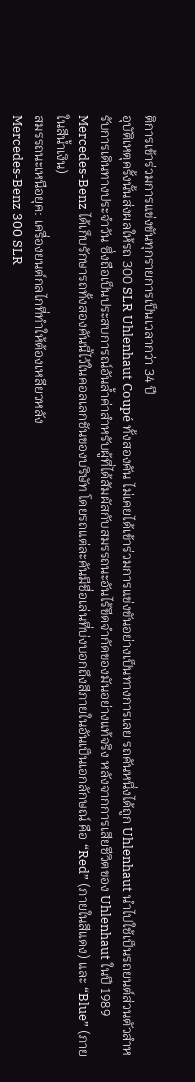ติการเข้าร่วมการแข่งขันทุกรายการเป็นเวลากว่า 34 ปี
อุบัติเหตุครั้งนั้นส่งผลให้รถ 300 SLR Uhlenhaut Coupé ทั้งสองคัน ไม่เคยได้เข้าร่วมการแข่งขันอย่างเป็นทางการเลย รถคันหนึ่งได้ถูก Uhlenhaut นำไปใช้เป็นรถยนต์ส่วนตัวสำหรับการเดินทางประจำวัน ซึ่งถือเป็นประสบการณ์อันล้ำค่าสำหรับผู้ที่ได้สัมผัสกับสมรรถนะอันไร้ขีดจำกัดของมันอย่างแท้จริง หลังจากการเสียชีวิตของ Uhlenhaut ในปี 1989 Mercedes-Benz ได้เก็บรักษารถทั้งสองคันนี้ไว้ในคอลเลกชันของบริษัท โดยรถแต่ละคันมีชื่อเล่นที่บ่งบอกถึงสีภายในอันเป็นเอกลักษณ์ คือ “Red” (ภายในสีแดง) และ “Blue” (ภายในสีน้ำเงิน)
สมรรถนะเหนือยุค: เครื่องยนต์กลไกที่ทำให้ต้องเหลียวหลัง
Mercedes-Benz 300 SLR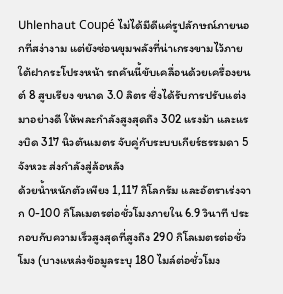Uhlenhaut Coupé ไม่ได้มีดีแค่รูปลักษณ์ภายนอกที่สง่างาม แต่ยังซ่อนขุมพลังที่น่าเกรงขามไว้ภายใต้ฝากระโปรงหน้า รถคันนี้ขับเคลื่อนด้วยเครื่องยนต์ 8 สูบเรียง ขนาด 3.0 ลิตร ซึ่งได้รับการปรับแต่งมาอย่างดี ให้พละกำลังสูงสุดถึง 302 แรงม้า และแรงบิด 317 นิวตันเมตร จับคู่กับระบบเกียร์ธรรมดา 5 จังหวะ ส่งกำลังสู่ล้อหลัง
ด้วยน้ำหนักตัวเพียง 1,117 กิโลกรัม และอัตราเร่งจาก 0-100 กิโลเมตรต่อชั่วโมงภายใน 6.9 วินาที ประกอบกับความเร็วสูงสุดที่สูงถึง 290 กิโลเมตรต่อชั่วโมง (บางแหล่งข้อมูลระบุ 180 ไมล์ต่อชั่วโมง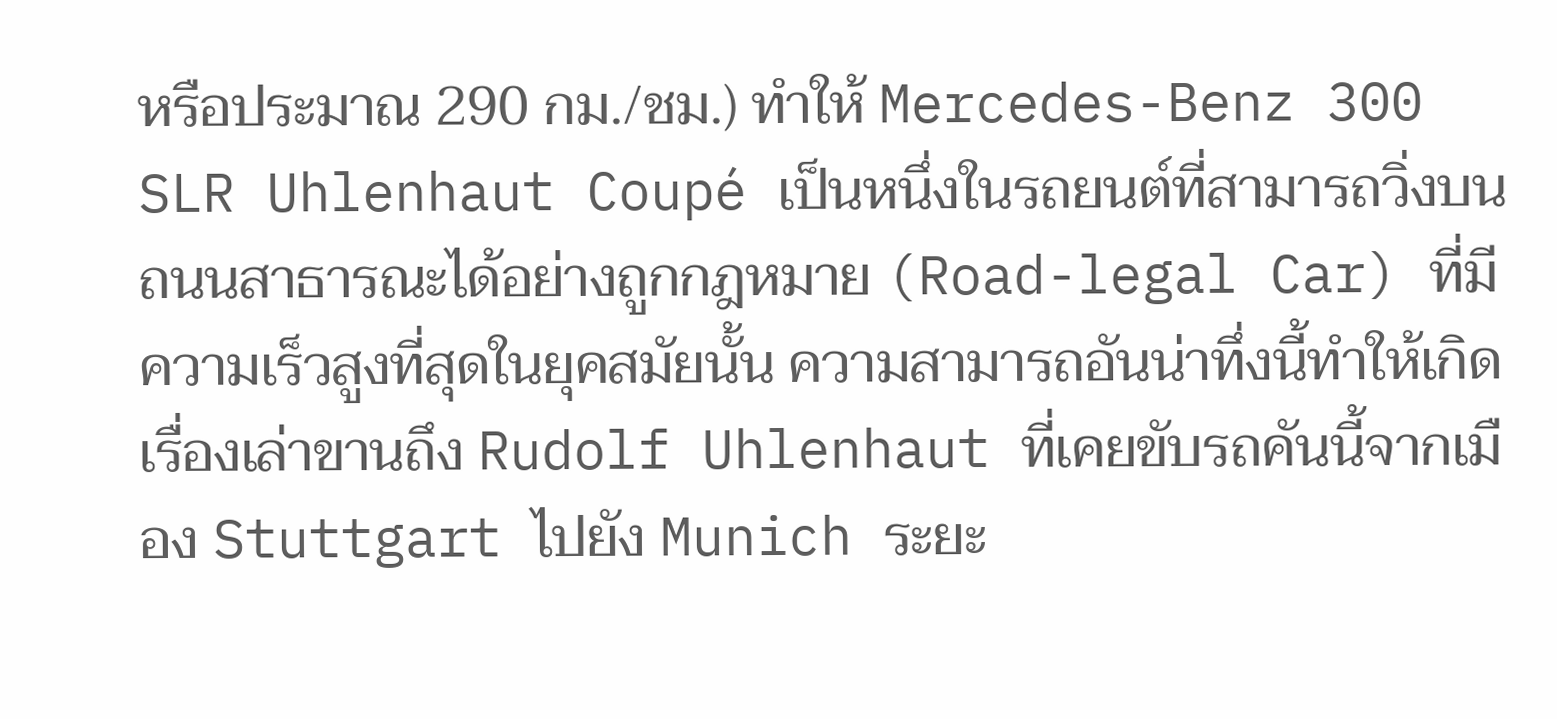หรือประมาณ 290 กม./ชม.) ทำให้ Mercedes-Benz 300 SLR Uhlenhaut Coupé เป็นหนึ่งในรถยนต์ที่สามารถวิ่งบนถนนสาธารณะได้อย่างถูกกฎหมาย (Road-legal Car) ที่มีความเร็วสูงที่สุดในยุคสมัยนั้น ความสามารถอันน่าทึ่งนี้ทำให้เกิดเรื่องเล่าขานถึง Rudolf Uhlenhaut ที่เคยขับรถคันนี้จากเมือง Stuttgart ไปยัง Munich ระยะ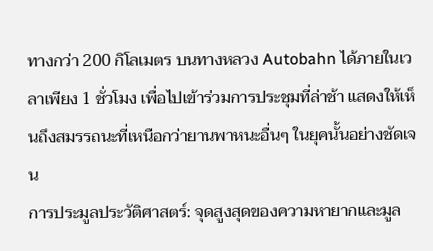ทางกว่า 200 กิโลเมตร บนทางหลวง Autobahn ได้ภายในเวลาเพียง 1 ชั่วโมง เพื่อไปเข้าร่วมการประชุมที่ล่าช้า แสดงให้เห็นถึงสมรรถนะที่เหนือกว่ายานพาหนะอื่นๆ ในยุคนั้นอย่างชัดเจน
การประมูลประวัติศาสตร์: จุดสูงสุดของความหายากและมูล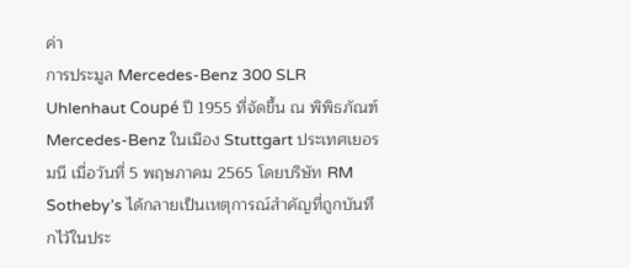ค่า
การประมูล Mercedes-Benz 300 SLR Uhlenhaut Coupé ปี 1955 ที่จัดขึ้น ณ พิพิธภัณฑ์ Mercedes-Benz ในเมือง Stuttgart ประเทศเยอรมนี เมื่อวันที่ 5 พฤษภาคม 2565 โดยบริษัท RM Sotheby’s ได้กลายเป็นเหตุการณ์สำคัญที่ถูกบันทึกไว้ในประ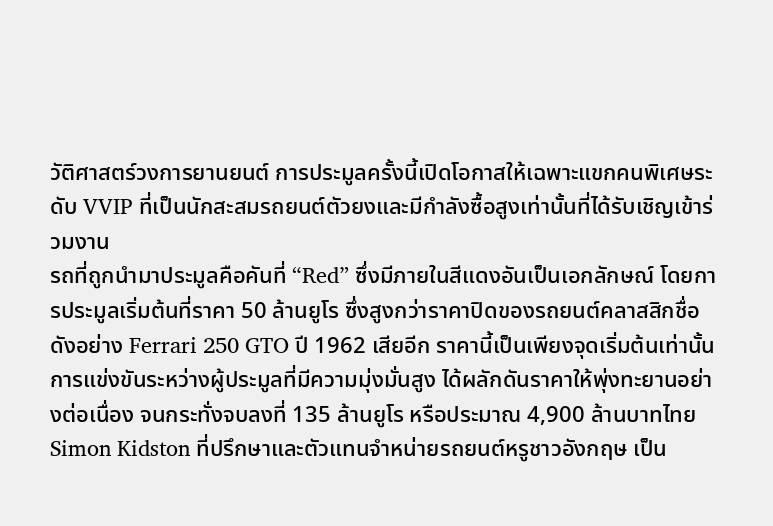วัติศาสตร์วงการยานยนต์ การประมูลครั้งนี้เปิดโอกาสให้เฉพาะแขกคนพิเศษระดับ VVIP ที่เป็นนักสะสมรถยนต์ตัวยงและมีกำลังซื้อสูงเท่านั้นที่ได้รับเชิญเข้าร่วมงาน
รถที่ถูกนำมาประมูลคือคันที่ “Red” ซึ่งมีภายในสีแดงอันเป็นเอกลักษณ์ โดยการประมูลเริ่มต้นที่ราคา 50 ล้านยูโร ซึ่งสูงกว่าราคาปิดของรถยนต์คลาสสิกชื่อดังอย่าง Ferrari 250 GTO ปี 1962 เสียอีก ราคานี้เป็นเพียงจุดเริ่มต้นเท่านั้น การแข่งขันระหว่างผู้ประมูลที่มีความมุ่งมั่นสูง ได้ผลักดันราคาให้พุ่งทะยานอย่างต่อเนื่อง จนกระทั่งจบลงที่ 135 ล้านยูโร หรือประมาณ 4,900 ล้านบาทไทย
Simon Kidston ที่ปรึกษาและตัวแทนจำหน่ายรถยนต์หรูชาวอังกฤษ เป็น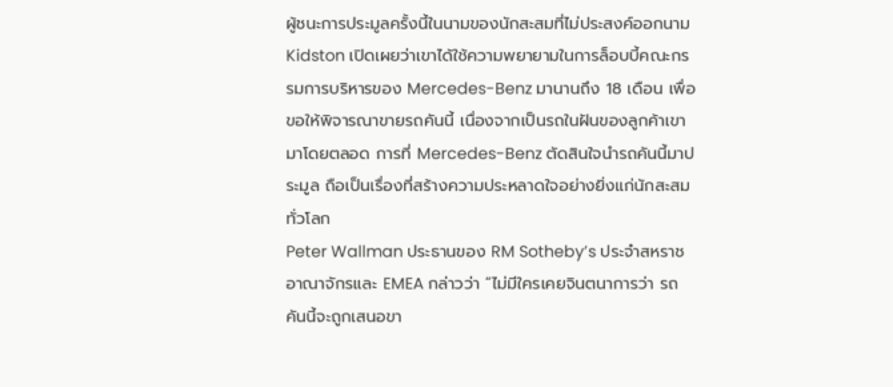ผู้ชนะการประมูลครั้งนี้ในนามของนักสะสมที่ไม่ประสงค์ออกนาม Kidston เปิดเผยว่าเขาได้ใช้ความพยายามในการล็อบบี้คณะกรรมการบริหารของ Mercedes-Benz มานานถึง 18 เดือน เพื่อขอให้พิจารณาขายรถคันนี้ เนื่องจากเป็นรถในฝันของลูกค้าเขามาโดยตลอด การที่ Mercedes-Benz ตัดสินใจนำรถคันนี้มาประมูล ถือเป็นเรื่องที่สร้างความประหลาดใจอย่างยิ่งแก่นักสะสมทั่วโลก
Peter Wallman ประธานของ RM Sotheby’s ประจำสหราชอาณาจักรและ EMEA กล่าวว่า “ไม่มีใครเคยจินตนาการว่า รถคันนี้จะถูกเสนอขา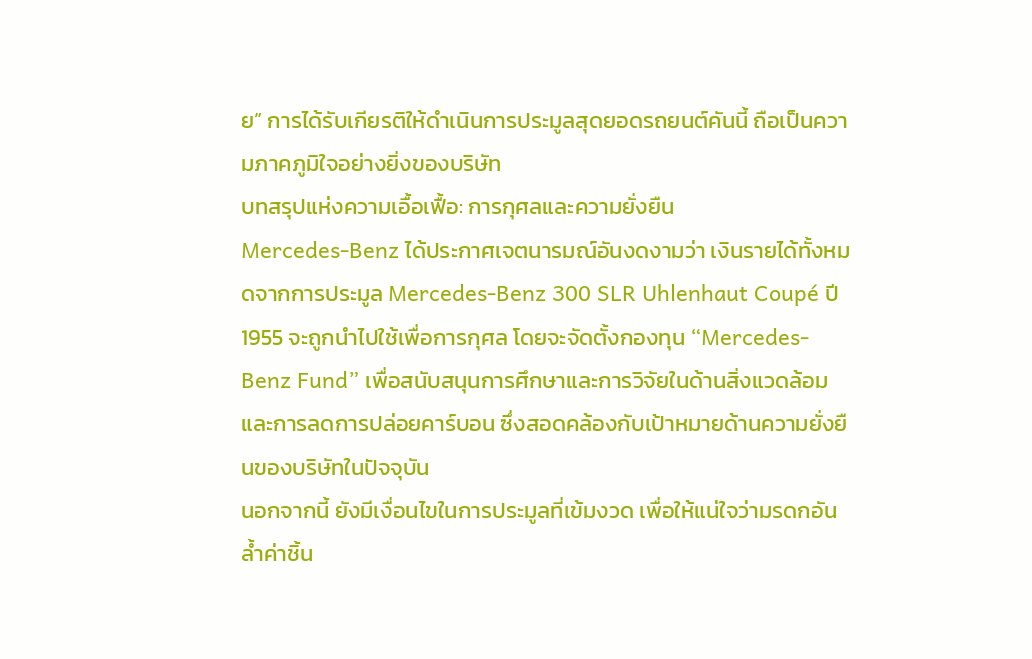ย” การได้รับเกียรติให้ดำเนินการประมูลสุดยอดรถยนต์คันนี้ ถือเป็นความภาคภูมิใจอย่างยิ่งของบริษัท
บทสรุปแห่งความเอื้อเฟื้อ: การกุศลและความยั่งยืน
Mercedes-Benz ได้ประกาศเจตนารมณ์อันงดงามว่า เงินรายได้ทั้งหมดจากการประมูล Mercedes-Benz 300 SLR Uhlenhaut Coupé ปี 1955 จะถูกนำไปใช้เพื่อการกุศล โดยจะจัดตั้งกองทุน “Mercedes-Benz Fund” เพื่อสนับสนุนการศึกษาและการวิจัยในด้านสิ่งแวดล้อม และการลดการปล่อยคาร์บอน ซึ่งสอดคล้องกับเป้าหมายด้านความยั่งยืนของบริษัทในปัจจุบัน
นอกจากนี้ ยังมีเงื่อนไขในการประมูลที่เข้มงวด เพื่อให้แน่ใจว่ามรดกอันล้ำค่าชิ้น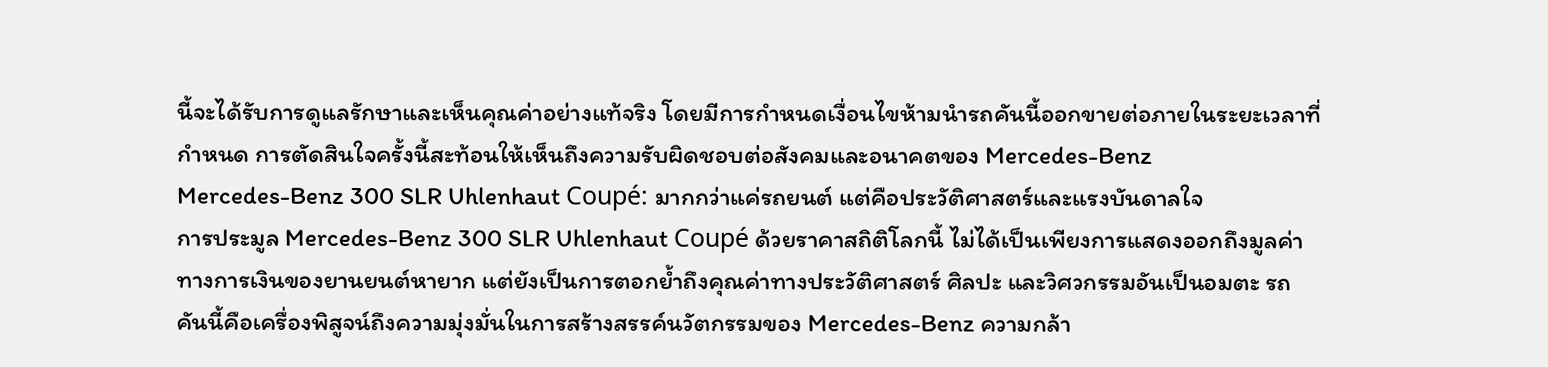นี้จะได้รับการดูแลรักษาและเห็นคุณค่าอย่างแท้จริง โดยมีการกำหนดเงื่อนไขห้ามนำรถคันนี้ออกขายต่อภายในระยะเวลาที่กำหนด การตัดสินใจครั้งนี้สะท้อนให้เห็นถึงความรับผิดชอบต่อสังคมและอนาคตของ Mercedes-Benz
Mercedes-Benz 300 SLR Uhlenhaut Coupé: มากกว่าแค่รถยนต์ แต่คือประวัติศาสตร์และแรงบันดาลใจ
การประมูล Mercedes-Benz 300 SLR Uhlenhaut Coupé ด้วยราคาสถิติโลกนี้ ไม่ได้เป็นเพียงการแสดงออกถึงมูลค่าทางการเงินของยานยนต์หายาก แต่ยังเป็นการตอกย้ำถึงคุณค่าทางประวัติศาสตร์ ศิลปะ และวิศวกรรมอันเป็นอมตะ รถคันนี้คือเครื่องพิสูจน์ถึงความมุ่งมั่นในการสร้างสรรค์นวัตกรรมของ Mercedes-Benz ความกล้า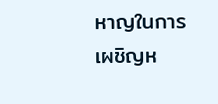หาญในการเผชิญห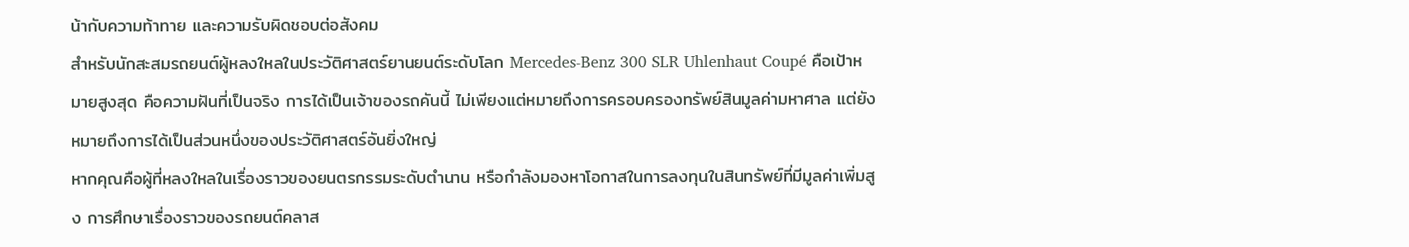น้ากับความท้าทาย และความรับผิดชอบต่อสังคม
สำหรับนักสะสมรถยนต์ผู้หลงใหลในประวัติศาสตร์ยานยนต์ระดับโลก Mercedes-Benz 300 SLR Uhlenhaut Coupé คือเป้าหมายสูงสุด คือความฝันที่เป็นจริง การได้เป็นเจ้าของรถคันนี้ ไม่เพียงแต่หมายถึงการครอบครองทรัพย์สินมูลค่ามหาศาล แต่ยังหมายถึงการได้เป็นส่วนหนึ่งของประวัติศาสตร์อันยิ่งใหญ่
หากคุณคือผู้ที่หลงใหลในเรื่องราวของยนตรกรรมระดับตำนาน หรือกำลังมองหาโอกาสในการลงทุนในสินทรัพย์ที่มีมูลค่าเพิ่มสูง การศึกษาเรื่องราวของรถยนต์คลาส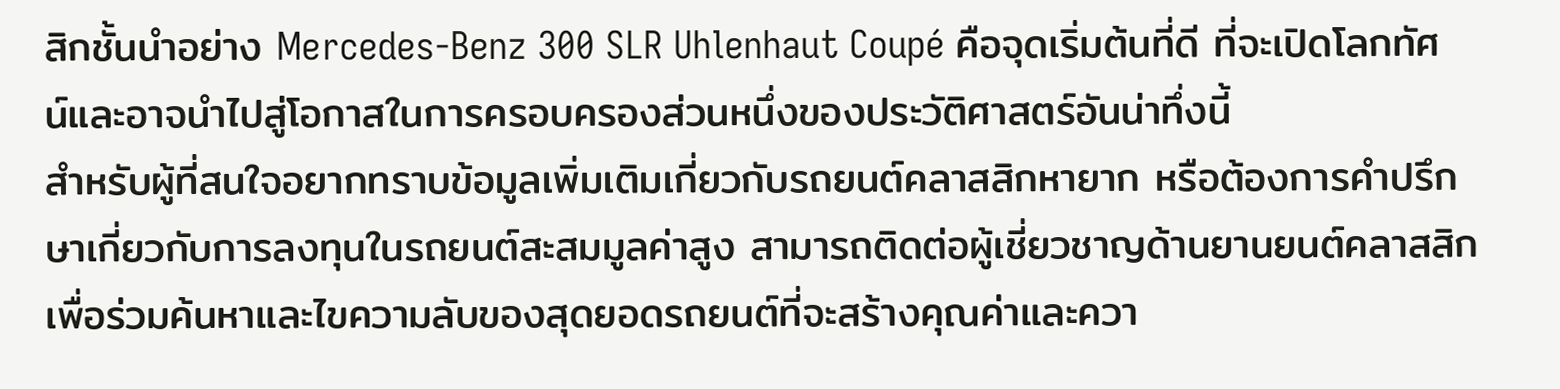สิกชั้นนำอย่าง Mercedes-Benz 300 SLR Uhlenhaut Coupé คือจุดเริ่มต้นที่ดี ที่จะเปิดโลกทัศน์และอาจนำไปสู่โอกาสในการครอบครองส่วนหนึ่งของประวัติศาสตร์อันน่าทึ่งนี้
สำหรับผู้ที่สนใจอยากทราบข้อมูลเพิ่มเติมเกี่ยวกับรถยนต์คลาสสิกหายาก หรือต้องการคำปรึกษาเกี่ยวกับการลงทุนในรถยนต์สะสมมูลค่าสูง สามารถติดต่อผู้เชี่ยวชาญด้านยานยนต์คลาสสิก เพื่อร่วมค้นหาและไขความลับของสุดยอดรถยนต์ที่จะสร้างคุณค่าและควา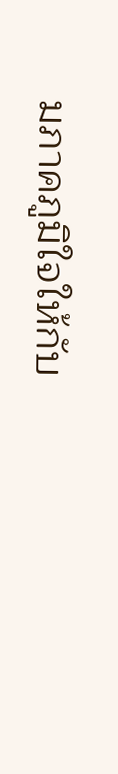มภาคภูมิใจให้กับ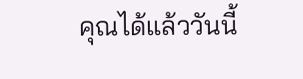คุณได้แล้ววันนี้